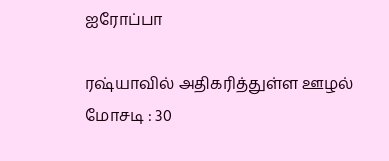ஐரோப்பா

ரஷ்யாவில் அதிகரித்துள்ள ஊழல் மோசடி : 30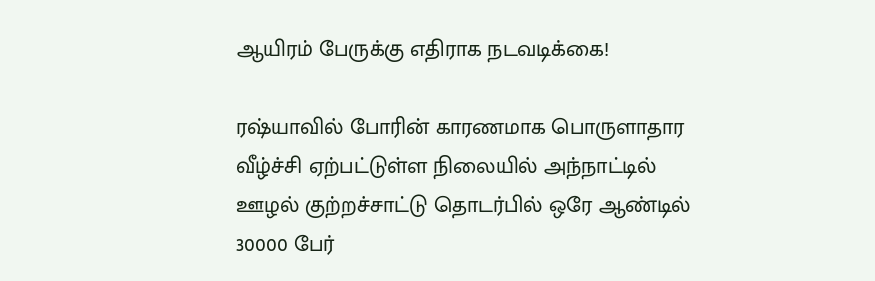ஆயிரம் பேருக்கு எதிராக நடவடிக்கை!

ரஷ்யாவில் போரின் காரணமாக பொருளாதார வீழ்ச்சி ஏற்பட்டுள்ள நிலையில் அந்நாட்டில் ஊழல் குற்றச்சாட்டு தொடர்பில் ஒரே ஆண்டில்  30000 பேர்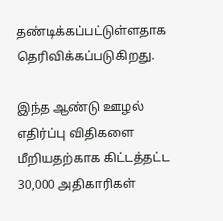தண்டிக்கப்பட்டுள்ளதாக தெரிவிக்கப்படுகிறது.

இந்த ஆண்டு ஊழல் எதிர்ப்பு விதிகளை மீறியதற்காக கிட்டத்தட்ட 30,000 அதிகாரிகள்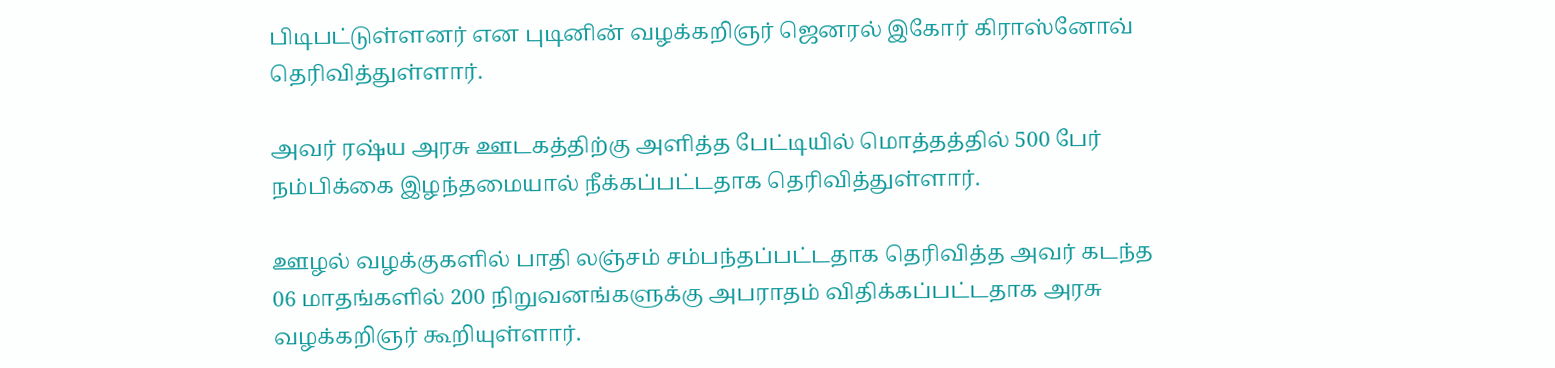பிடிபட்டுள்ளனர் என புடினின் வழக்கறிஞர் ஜெனரல் இகோர் கிராஸ்னோவ் தெரிவித்துள்ளார்.

அவர் ரஷ்ய அரசு ஊடகத்திற்கு அளித்த பேட்டியில் மொத்தத்தில் 500 பேர் நம்பிக்கை இழந்தமையால் நீக்கப்பட்டதாக தெரிவித்துள்ளார்.

ஊழல் வழக்குகளில் பாதி லஞ்சம் சம்பந்தப்பட்டதாக தெரிவித்த அவர் கடந்த 06 மாதங்களில் 200 நிறுவனங்களுக்கு அபராதம் விதிக்கப்பட்டதாக அரசு வழக்கறிஞர் கூறியுள்ளார்.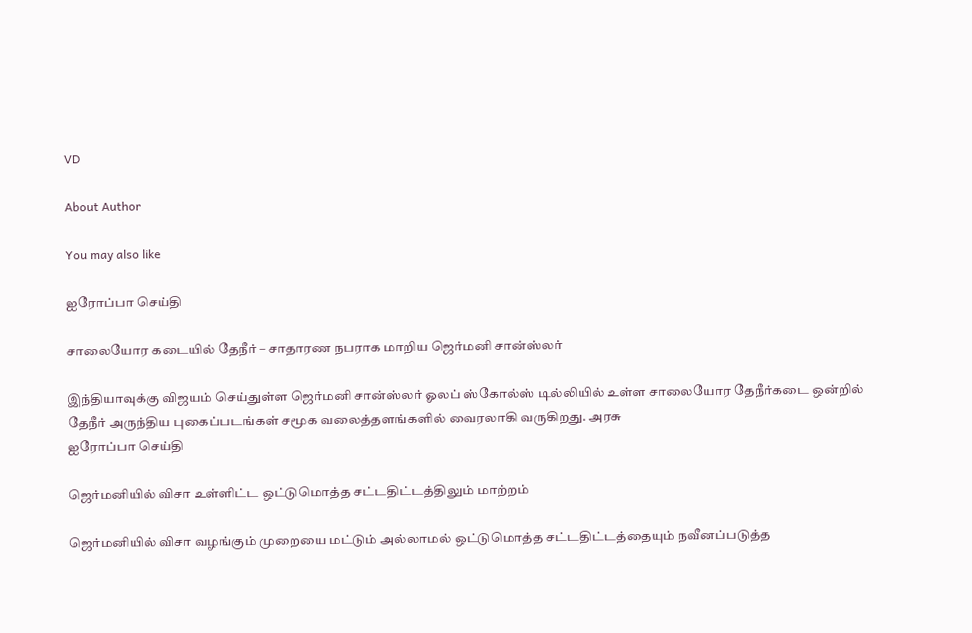VD

About Author

You may also like

ஐரோப்பா செய்தி

சாலையோர கடையில் தேநீர் – சாதாரண நபராக மாறிய ஜெர்மனி சான்ஸ்லர்

இந்தியாவுக்கு விஜயம் செய்துள்ள ஜெர்மனி சான்ஸ்லர் ஓலப் ஸ்கோல்ஸ் டில்லியில் உள்ள சாலையோர தேநீர்கடை ஒன்றில் தேநீர் அருந்திய புகைப்படங்கள் சமூக வலைத்தளங்களில் வைரலாகி வருகிறது. அரசு
ஐரோப்பா செய்தி

ஜெர்மனியில் விசா உள்ளிட்ட ஒட்டுமொத்த சட்டதிட்டத்திலும் மாற்றம்

ஜெர்மனியில் விசா வழங்கும் முறையை மட்டும் அல்லாமல் ஒட்டுமொத்த சட்டதிட்டத்தையும் நவீனப்படுத்த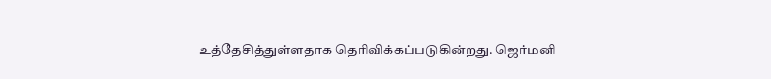உத்தேசித்துள்ளதாக தெரிவிக்கப்படுகின்றது. ஜெர்மனி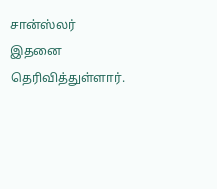சான்ஸ்லர் இதனை தெரிவித்துள்ளார்.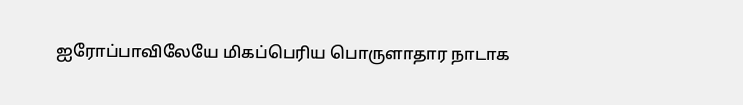ஐரோப்பாவிலேயே மிகப்பெரிய பொருளாதார நாடாக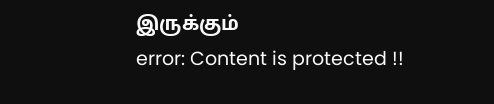இருக்கும்
error: Content is protected !!